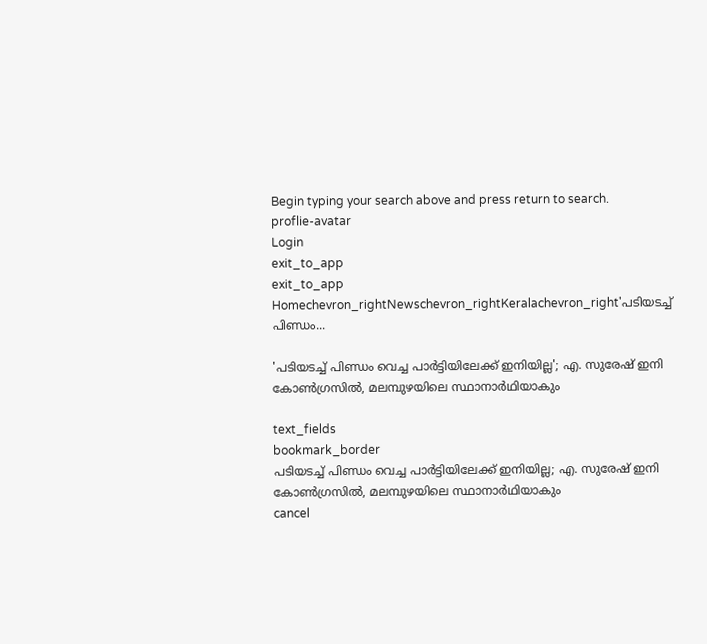Begin typing your search above and press return to search.
proflie-avatar
Login
exit_to_app
exit_to_app
Homechevron_rightNewschevron_rightKeralachevron_right'പടിയടച്ച് പിണ്ഡം...

'പടിയടച്ച് പിണ്ഡം വെച്ച പാര്‍ട്ടിയിലേക്ക് ഇനിയില്ല'; എ. സുരേഷ് ഇനി കോൺഗ്രസിൽ, മലമ്പുഴയിലെ സ്ഥാനാര്‍ഥിയാകും

text_fields
bookmark_border
പടിയടച്ച് പിണ്ഡം വെച്ച പാര്‍ട്ടിയിലേക്ക് ഇനിയില്ല; എ. സുരേഷ് ഇനി കോൺഗ്രസിൽ, മലമ്പുഴയിലെ സ്ഥാനാര്‍ഥിയാകും
cancel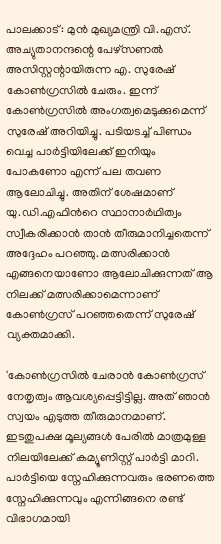പാലക്കാട്: മുൻ മുഖ്യമന്ത്രി വി.എസ്. അച്യുതാനന്ദന്റെ പേഴ്‌സണൽ അസിസ്റ്റന്റായിരുന്ന എ. സുരേഷ് കോൺഗ്രസിൽ ചേരും. ഇന്ന് കോൺഗ്രസിൽ അംഗത്വമെടുക്കുമെന്ന് സുരേഷ് അറിയിച്ചു. പടിയടച്ച് പിണ്ഡം വെച്ച പാര്‍ട്ടിയിലേക്ക് ഇനിയും പോകണോ എന്ന് പല തവണ ആലോചിച്ചു. അതിന് ശേഷമാണ് യു.ഡി.എഫിന്‍റെ സ്ഥാനാർഥിത്വം സ്വീകരിക്കാൻ താൻ തീരുമാനിച്ചതെന്ന് അദ്ദേഹം പറഞ്ഞു. മത്സരിക്കാൻ എങ്ങനെയാണോ ആലോചിക്കുന്നത് ആ നിലക്ക് മത്സരിക്കാമെന്നാണ് കോൺഗ്രസ് പറഞ്ഞതെന്ന് സുരേഷ് വ്യക്തമാക്കി.

'കോൺഗ്രസിൽ ചേരാൻ കോൺഗ്രസ് നേതൃത്വം ആവശ്യപ്പെട്ടിട്ടില്ല. അത് ഞാൻ സ്വയം എടുത്ത തീരുമാനമാണ്. ഇടതുപ‍ക്ഷ മൂല്യങ്ങൾ പേരിൽ മാത്രമുള്ള നിലയിലേക്ക് കമ്യൂണിസ്റ്റ് പാർട്ടി മാറി. പാർട്ടിയെ സ്നേഹിക്കുന്നവരും ഭരണത്തെ സ്നേഹിക്കുന്നവും എന്നിങ്ങനെ രണ്ട് വിഭാഗമായി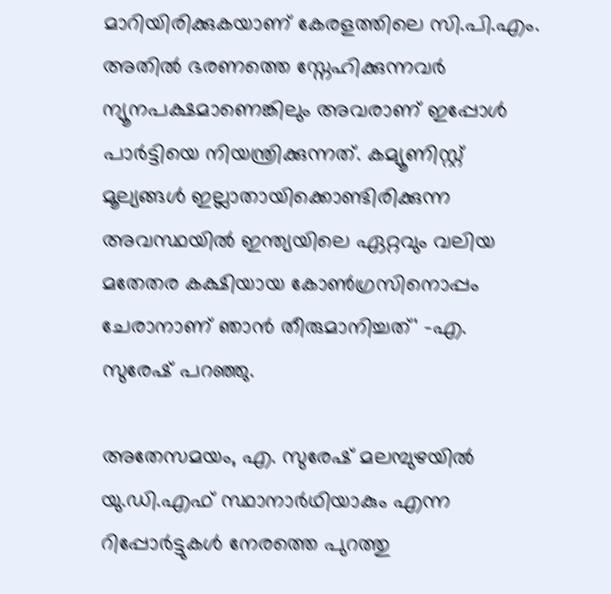മാറിയിരിക്കുകയാണ് കേരളത്തിലെ സി.പി.എം. അതിൽ ഭരണത്തെ സ്നേഹിക്കുന്നവർ ന്യൂനപ‍ക്ഷമാണെങ്കിലും അവരാണ് ഇപ്പോൾ പാർട്ടിയെ നിയന്ത്രിക്കുന്നത്. കമ്യൂണിസ്റ്റ് മൂല്യങ്ങൾ ഇല്ലാതായിക്കൊണ്ടിരിക്കുന്ന അവസ്ഥയിൽ ഇന്ത്യയിലെ ഏറ്റവും വലിയ മതേതര കക്ഷിയായ കോൺഗ്രസിനൊപ്പം ചേരാനാണ് ഞാൻ തീരുമാനിച്ചത്' -എ. സുരേഷ് പറഞ്ഞു.

അതേസമയം, എ. സുരേഷ് മലമ്പുഴയില്‍ യു.ഡി.എഫ് സ്ഥാനാര്‍ഥിയാകും എന്ന റിപ്പോർട്ടുകൾ നേരത്തെ പുറത്തു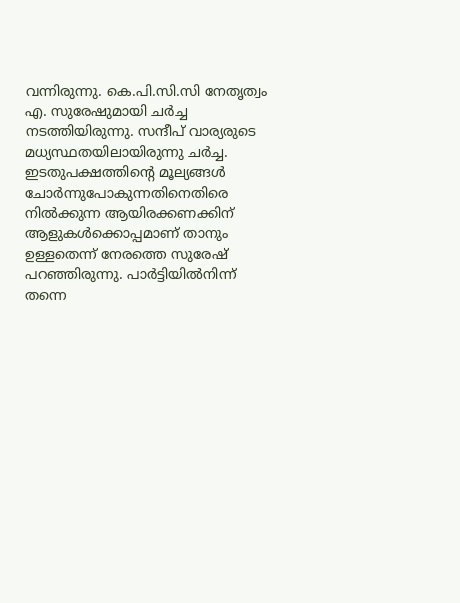വന്നിരുന്നു. കെ.പി.സി.സി നേതൃത്വം എ. സുരേഷുമായി ചര്‍ച്ച നടത്തിയിരുന്നു. സന്ദീപ് വാര്യരുടെ മധ്യസ്ഥതയിലായിരുന്നു ചര്‍ച്ച. ഇടതുപക്ഷത്തിന്‍റെ മൂല്യങ്ങൾ ചോർന്നുപോകുന്നതിനെതിരെ നിൽക്കുന്ന ആയിരക്കണക്കിന് ആളുകൾക്കൊപ്പമാണ് താനും ഉള്ളതെന്ന് നേരത്തെ സുരേഷ് പറഞ്ഞിരുന്നു. പാർട്ടിയിൽനിന്ന് തന്നെ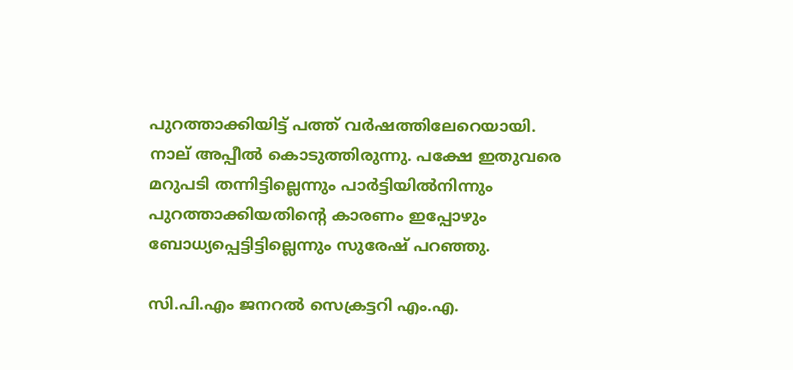പുറത്താക്കിയിട്ട് പത്ത് വർഷത്തിലേറെയായി. നാല് അപ്പീൽ കൊടുത്തിരുന്നു. പക്ഷേ ഇതുവരെ മറുപടി തന്നിട്ടില്ലെന്നും പാർട്ടിയിൽനിന്നും പുറത്താക്കിയതിന്‍റെ കാരണം ഇപ്പോഴും ബോധ്യപ്പെട്ടിട്ടില്ലെന്നും സുരേഷ് പറഞ്ഞു.

സി.പി.എം ജനറൽ സെക്രട്ടറി എം.എ.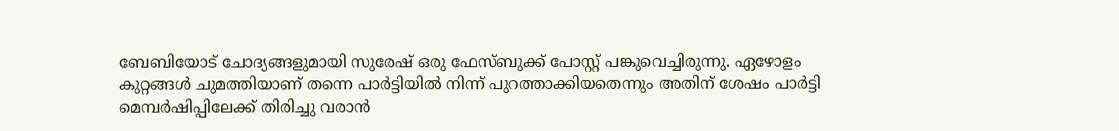ബേബിയോട് ചോദ്യങ്ങളുമായി സുരേഷ് ഒരു ഫേസ്ബുക്ക് പോസ്റ്റ് പങ്കുവെച്ചിരുന്നു. ഏഴോളം കുറ്റങ്ങൾ ചുമത്തിയാണ് തന്നെ പാർട്ടിയിൽ നിന്ന് പുറത്താക്കിയതെന്നും അതിന് ശേഷം പാർട്ടി മെമ്പർഷിപ്പിലേക്ക് തിരിച്ചു വരാൻ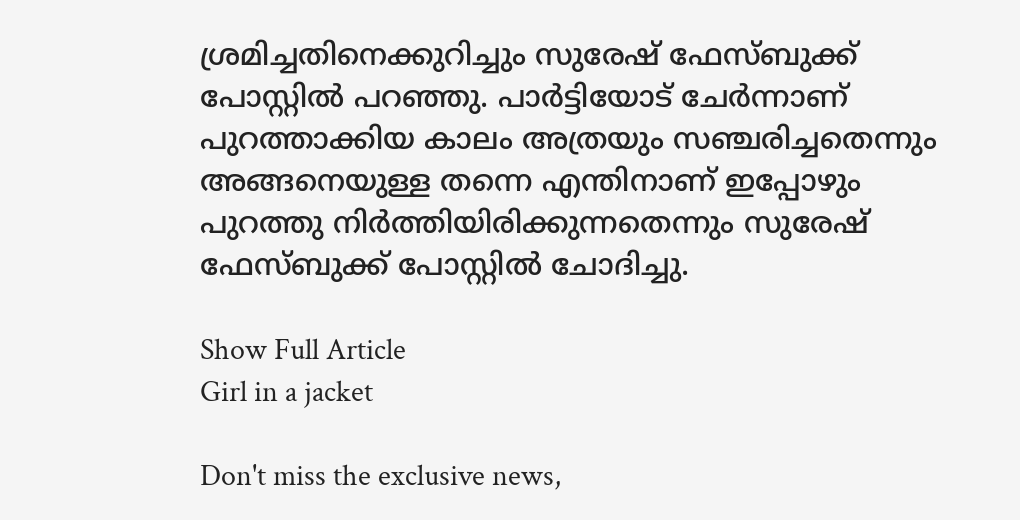ശ്രമിച്ചതിനെക്കുറിച്ചും സുരേഷ് ഫേസ്ബുക്ക് പോസ്റ്റിൽ പറഞ്ഞു. പാർട്ടിയോട് ചേർന്നാണ് പുറത്താക്കിയ കാലം അത്രയും സഞ്ചരിച്ചതെന്നും അങ്ങനെയുള്ള തന്നെ എന്തിനാണ് ഇപ്പോഴും പുറത്തു നിർത്തിയിരിക്കുന്നതെന്നും സുരേഷ് ഫേസ്ബുക്ക് പോസ്റ്റിൽ ചോദിച്ചു.

Show Full Article
Girl in a jacket

Don't miss the exclusive news,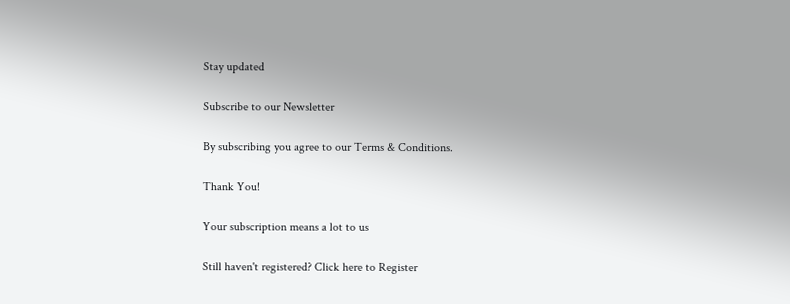Stay updated

Subscribe to our Newsletter

By subscribing you agree to our Terms & Conditions.

Thank You!

Your subscription means a lot to us

Still haven't registered? Click here to Register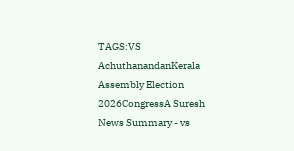TAGS:VS AchuthanandanKerala Assembly Election 2026CongressA Suresh
News Summary - vs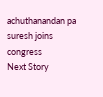achuthanandan pa suresh joins congress
Next Story